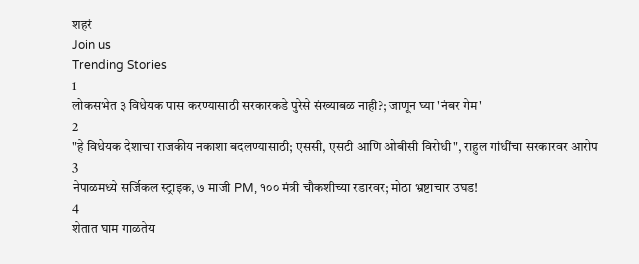शहरं
Join us
Trending Stories
1
लोकसभेत ३ विधेयक पास करण्यासाठी सरकारकडे पुरेसे संख्याबळ नाही?; जाणून घ्या 'नंबर गेम'
2
"हे विधेयक देशाचा राजकीय नकाशा बदलण्यासाठी; एससी, एसटी आणि ओबीसी विरोधी", राहुल गांधींचा सरकारवर आरोप
3
नेपाळमध्ये सर्जिकल स्ट्राइक, ७ माजी PM, १०० मंत्री चौकशीच्या रडारवर; मोठा भ्रष्टाचार उघड!
4
शेतात घाम गाळतेय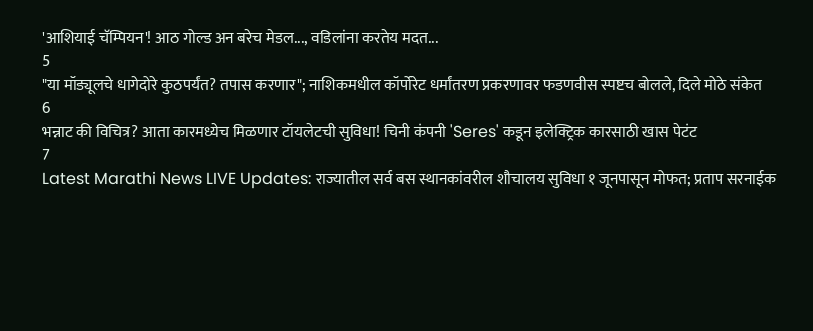'आशियाई चॅम्पियन'! आठ गोल्ड अन बरेच मेडल..., वडिलांना करतेय मदत...
5
"या मॉड्यूलचे धागेदोरे कुठपर्यंत? तपास करणार"; नाशिकमधील कॉर्पोरेट धर्मांतरण प्रकरणावर फडणवीस स्पष्टच बोलले, दिले मोठे संकेत
6
भन्नाट की विचित्र? आता कारमध्येच मिळणार टॉयलेटची सुविधा! चिनी कंपनी 'Seres' कडून इलेक्ट्रिक कारसाठी खास पेटंट
7
Latest Marathi News LIVE Updates: राज्यातील सर्व बस स्थानकांवरील शौचालय सुविधा १ जूनपासून मोफत; प्रताप सरनाईक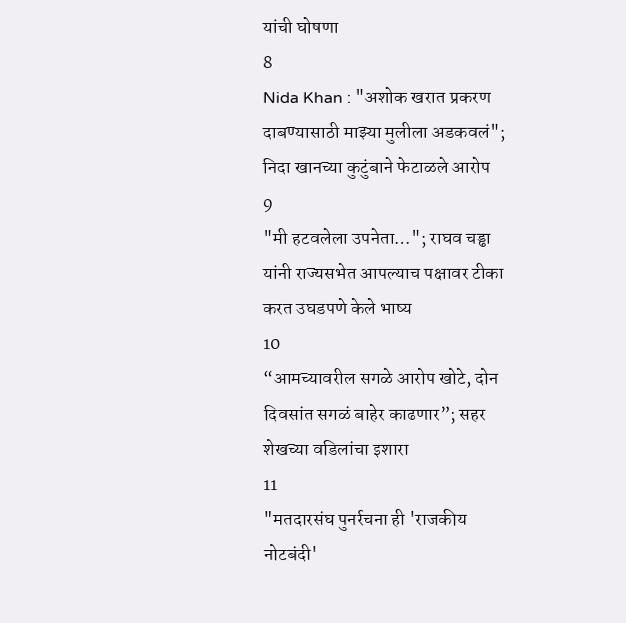यांची घोषणा
8
Nida Khan : "अशोक खरात प्रकरण दाबण्यासाठी माझ्या मुलीला अडकवलं"; निदा खानच्या कुटुंबाने फेटाळले आरोप
9
"मी हटवलेला उपनेता…"; राघव चड्ढा यांनी राज्यसभेत आपल्याच पक्षावर टीका करत उघडपणे केले भाष्य
10
“आमच्यावरील सगळे आरोप खोटे, दोन दिवसांत सगळं बाहेर काढणार”; सहर शेखच्या वडिलांचा इशारा
11
"मतदारसंघ पुनर्रचना ही 'राजकीय नोटबंदी'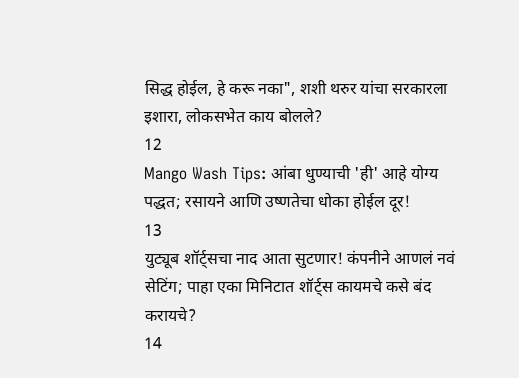सिद्ध होईल, हे करू नका", शशी थरुर यांचा सरकारला इशारा, लोकसभेत काय बोलले?
12
Mango Wash Tips: आंबा धुण्याची 'ही' आहे योग्य पद्धत; रसायने आणि उष्णतेचा धोका होईल दूर!
13
युट्यूब शॉर्ट्सचा नाद आता सुटणार! कंपनीने आणलं नवं सेटिंग; पाहा एका मिनिटात शॉर्ट्स कायमचे कसे बंद करायचे?
14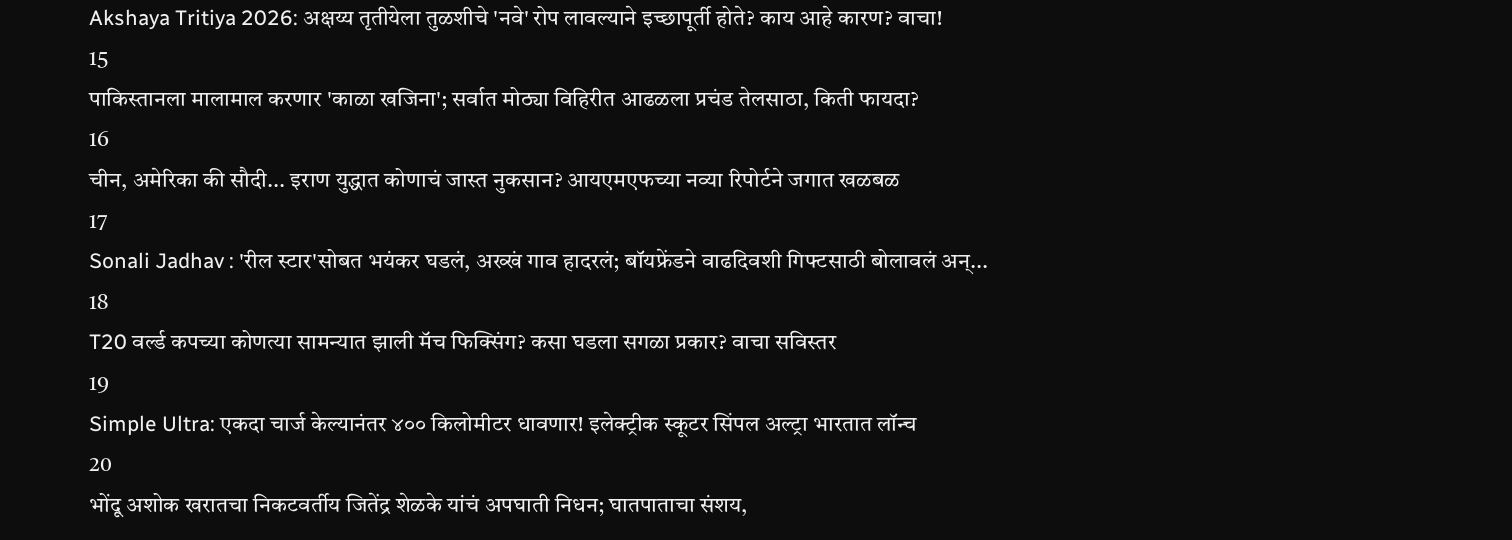Akshaya Tritiya 2026: अक्षय्य तृतीयेला तुळशीचे 'नवे' रोप लावल्याने इच्छापूर्ती होते? काय आहे कारण? वाचा!
15
पाकिस्तानला मालामाल करणार 'काळा खजिना'; सर्वात मोठ्या विहिरीत आढळला प्रचंड तेलसाठा, किती फायदा?
16
चीन, अमेरिका की सौदी... इराण युद्धात कोणाचं जास्त नुकसान? आयएमएफच्या नव्या रिपोर्टने जगात खळबळ
17
Sonali Jadhav : 'रील स्टार'सोबत भयंकर घडलं, अख्खं गाव हादरलं; बॉयफ्रेंडने वाढदिवशी गिफ्टसाठी बोलावलं अन्...
18
T20 वर्ल्ड कपच्या कोणत्या सामन्यात झाली मॅच फिक्सिंग? कसा घडला सगळा प्रकार? वाचा सविस्तर
19
Simple Ultra: एकदा चार्ज केल्यानंतर ४०० किलोमीटर धावणार! इलेक्ट्रीक स्कूटर सिंपल अल्ट्रा भारतात लॉन्च
20
भोंदू अशोक खरातचा निकटवर्तीय जितेंद्र शेळके यांचं अपघाती निधन; घातपाताचा संशय,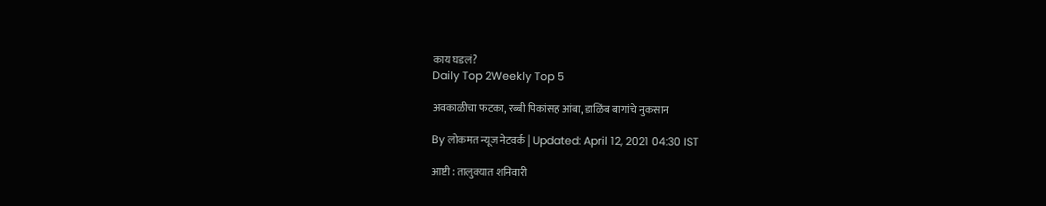काय घडलं?
Daily Top 2Weekly Top 5

अवकाळीचा फटका, रब्बी पिकांसह आंबा, डाळिंब बागांचे नुकसान

By लोकमत न्यूज नेटवर्क | Updated: April 12, 2021 04:30 IST

आष्टी : तालुक्यात शनिवारी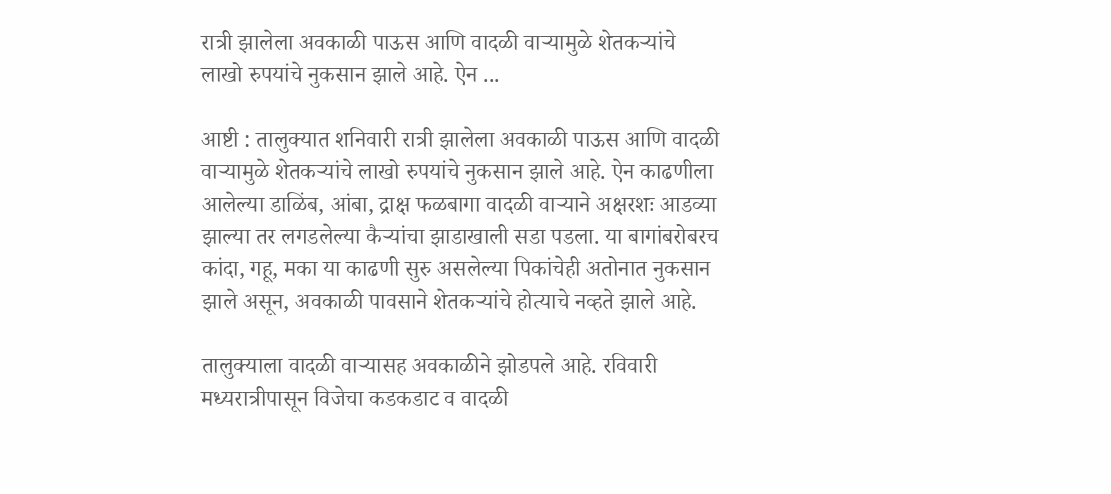रात्री झालेला अवकाळी पाऊस आणि वादळी वाऱ्यामुळे शेतकऱ्यांचे लाखो रुपयांचे नुकसान झाले आहे. ऐन ...

आष्टी : तालुक्यात शनिवारी रात्री झालेला अवकाळी पाऊस आणि वादळी वाऱ्यामुळे शेतकऱ्यांचे लाखो रुपयांचे नुकसान झाले आहे. ऐन काढणीला आलेल्या डाळिंब, आंबा, द्राक्ष फळबागा वादळी वाऱ्याने अक्षरशः आडव्या झाल्या तर लगडलेल्या कैऱ्यांचा झाडाखाली सडा पडला. या बागांबरोबरच कांदा, गहू, मका या काढणी सुरु असलेल्या पिकांचेही अतोनात नुकसान झाले असून, अवकाळी पावसाने शेतकऱ्यांचे होत्याचे नव्हते झाले आहे.

तालुक्याला वादळी वाऱ्यासह अवकाळीने झोडपले आहे. रविवारी मध्यरात्रीपासून विजेचा कडकडाट व वादळी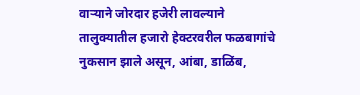वाऱ्याने जोरदार हजेरी लावल्याने तालुक्यातील हजारो हेक्टरवरील फळबागांचे नुकसान झाले असून, आंबा, डाळिंब,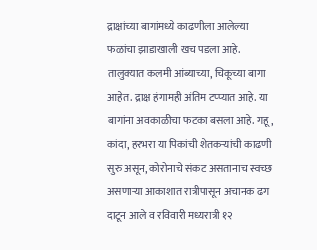द्राक्षांच्या बागांमध्ये काढणीला आलेल्या फळांचा झाडाखाली खच पडला आहे. तालुक्यात कलमी आंब्याच्या, चिकूच्या बागा आहेत. द्राक्ष हंगामही अंतिम टप्प्यात आहे. या बागांना अवकाळीचा फटका बसला आहे. गहू, कांदा, हरभरा या पिकांची शेतकऱ्यांची काढणी सुरु असून, कोरोनाचे संकट असतानाच स्वच्छ असणाऱ्या आकाशात रात्रीपासून अचानक ढग दाटून आले व रविवारी मध्यरात्री १२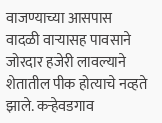वाजण्याच्या आसपास वादळी वाऱ्यासह पावसाने जोरदार हजेरी लावल्याने शेतातील पीक होत्याचे नव्हते झाले. कऱ्हेवडगाव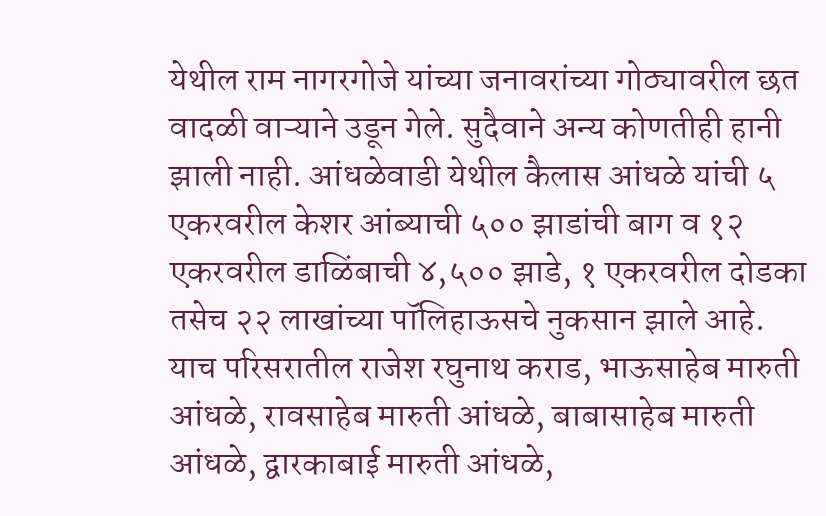येथील राम नागरगोजे यांच्या जनावरांच्या गोठ्यावरील छत वादळी वाऱ्याने उडून गेले. सुदैवाने अन्य कोणतीही हानी झाली नाही. आंधळेवाडी येथील कैलास आंधळे यांची ५ एकरवरील केशर आंब्याची ५०० झाडांची बाग व १२ एकरवरील डाळिंबाची ४,५०० झाडे, १ एकरवरील दोडका तसेच २२ लाखांच्या पॉलिहाऊसचे नुकसान झाले आहे. याच परिसरातील राजेश रघुनाथ कराड, भाऊसाहेब मारुती आंधळे, रावसाहेब मारुती आंधळे, बाबासाहेब मारुती आंधळे, द्वारकाबाई मारुती आंधळे,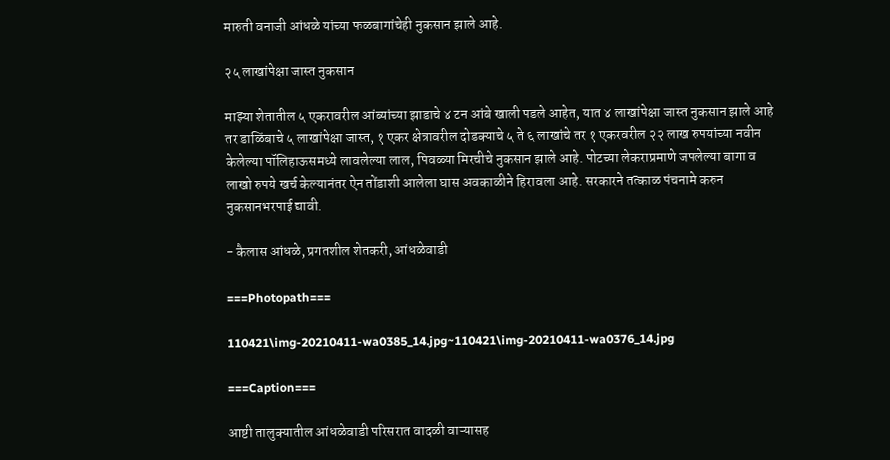मारुती वनाजी आंधळे यांच्या फळबागांचेही नुकसान झाले आहे.

२५ लाखांपेक्षा जास्त नुकसान

माझ्या शेतातील ५ एकरावरील आंब्यांच्या झाडाचे ४ टन आंबे खाली पडले आहेत, यात ४ लाखांपेक्षा जास्त नुकसान झाले आहे तर डाळिंबाचे ५ लाखांपेक्षा जास्त, १ एकर क्षेत्रावरील दोडक्याचे ५ ते ६ लाखांचे तर १ एकरवरील २२ लाख रुपयांच्या नवीन केलेल्या पॉलिहाऊसमध्ये लावलेल्या लाल, पिवळ्या मिरचीचे नुकसान झाले आहे. पोटच्या लेकराप्रमाणे जपलेल्या बागा व लाखो रुपये खर्च केल्यानंतर ऐन तोंडाशी आलेला घास अवकाळीने हिरावला आहे. सरकारने तत्काळ पंचनामे करुन नुकसानभरपाई द्यावी.

- कैलास आंधळे, प्रगतशील शेतकरी, आंधळेवाडी

===Photopath===

110421\img-20210411-wa0385_14.jpg~110421\img-20210411-wa0376_14.jpg

===Caption===

आष्टी तालुक्यातील आंधळेवाडी परिसरात वादळी वाऱ्यासह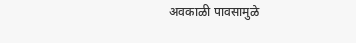अवकाळी पावसामुळे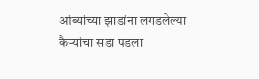आंब्यांच्या झाडांना लगडलेल्या कैऱ्यांचा सडा पडला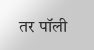तर पॉली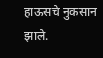हाऊसचे नुकसान झाले.